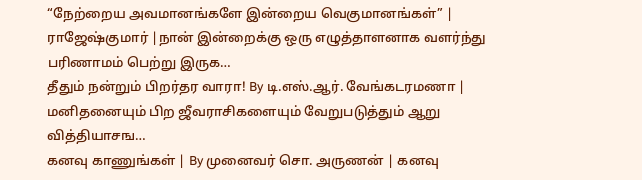“நேற்றைய அவமானங்களே இன்றைய வெகுமானங்கள்” | ராஜேஷ்குமார் |நான் இன்றைக்கு ஒரு எழுத்தாளனாக வளர்ந்து பரிணாமம் பெற்று இருக…
தீதும் நன்றும் பிறர்தர வாரா! By டி.எஸ்.ஆர். வேங்கடரமணா | மனிதனையும் பிற ஜீவராசிகளையும் வேறுபடுத்தும் ஆறு வித்தியாசங…
கனவு காணுங்கள் | By முனைவர் சொ. அருணன் | கனவு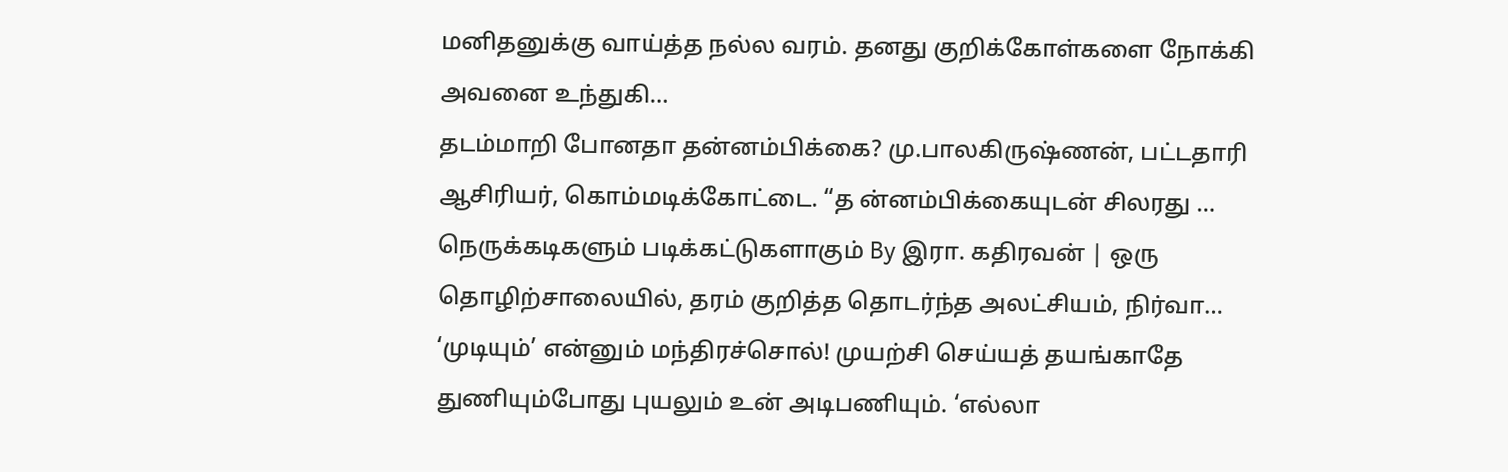மனிதனுக்கு வாய்த்த நல்ல வரம். தனது குறிக்கோள்களை நோக்கி அவனை உந்துகி…
தடம்மாறி போனதா தன்னம்பிக்கை? மு.பாலகிருஷ்ணன், பட்டதாரி ஆசிரியர், கொம்மடிக்கோட்டை. “த ன்னம்பிக்கையுடன் சிலரது …
நெருக்கடிகளும் படிக்கட்டுகளாகும் By இரா. கதிரவன் | ஒரு தொழிற்சாலையில், தரம் குறித்த தொடர்ந்த அலட்சியம், நிர்வா…
‘முடியும்’ என்னும் மந்திரச்சொல்! முயற்சி செய்யத் தயங்காதே துணியும்போது புயலும் உன் அடிபணியும். ‘எல்லா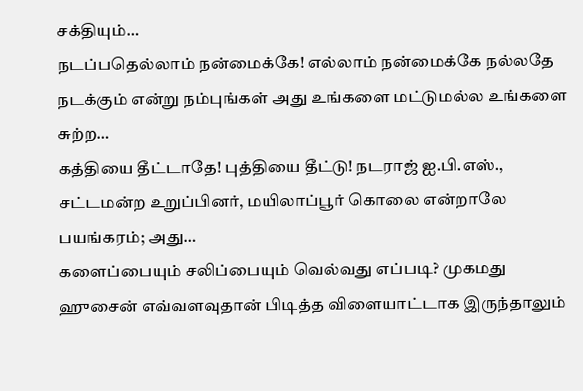சக்தியும்…
நடப்பதெல்லாம் நன்மைக்கே! எல்லாம் நன்மைக்கே நல்லதே நடக்கும் என்று நம்புங்கள் அது உங்களை மட்டுமல்ல உங்களை சுற்ற…
கத்தியை தீட்டாதே! புத்தியை தீட்டு! நடராஜ் ஐ.பி.எஸ்., சட்டமன்ற உறுப்பினர், மயிலாப்பூர் கொலை என்றாலே பயங்கரம்; அது…
களைப்பையும் சலிப்பையும் வெல்வது எப்படி? முகமது ஹுசைன் எவ்வளவுதான் பிடித்த விளையாட்டாக இருந்தாலும்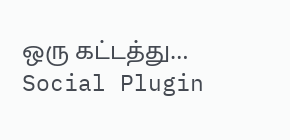ஒரு கட்டத்து…
Social Plugin